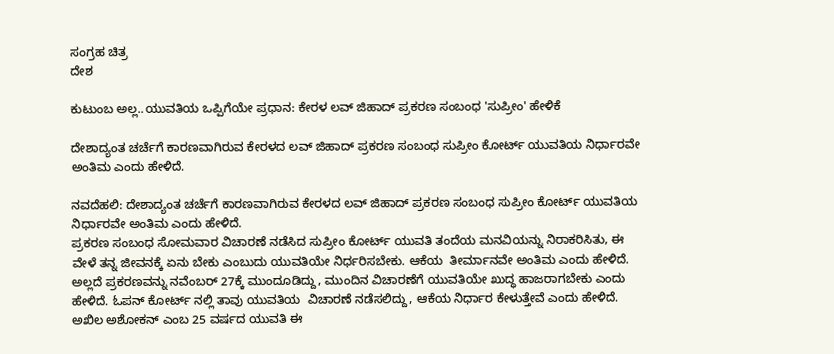ಸಂಗ್ರಹ ಚಿತ್ರ
ದೇಶ

ಕುಟುಂಬ ಅಲ್ಲ..ಯುವತಿಯ ಒಪ್ಪಿಗೆಯೇ ಪ್ರಧಾನ: ಕೇರಳ ಲವ್ ಜಿಹಾದ್ ಪ್ರಕರಣ ಸಂಬಂಧ 'ಸುಪ್ರೀಂ' ಹೇಳಿಕೆ

ದೇಶಾದ್ಯಂತ ಚರ್ಚೆಗೆ ಕಾರಣವಾಗಿರುವ ಕೇರಳದ ಲವ್ ಜಿಹಾದ್ ಪ್ರಕರಣ ಸಂಬಂಧ ಸುಪ್ರೀಂ ಕೋರ್ಟ್ ಯುವತಿಯ ನಿರ್ಧಾರವೇ ಅಂತಿಮ ಎಂದು ಹೇಳಿದೆ.

ನವದೆಹಲಿ: ದೇಶಾದ್ಯಂತ ಚರ್ಚೆಗೆ ಕಾರಣವಾಗಿರುವ ಕೇರಳದ ಲವ್ ಜಿಹಾದ್ ಪ್ರಕರಣ ಸಂಬಂಧ ಸುಪ್ರೀಂ ಕೋರ್ಟ್ ಯುವತಿಯ ನಿರ್ಧಾರವೇ ಅಂತಿಮ ಎಂದು ಹೇಳಿದೆ.
ಪ್ರಕರಣ ಸಂಬಂಧ ಸೋಮವಾರ ವಿಚಾರಣೆ ನಡೆಸಿದ ಸುಪ್ರೀಂ ಕೋರ್ಟ್ ಯುವತಿ ತಂದೆಯ ಮನವಿಯನ್ನು ನಿರಾಕರಿಸಿತು, ಈ ವೇಳೆ ತನ್ನ ಜೀವನಕ್ಕೆ ಏನು ಬೇಕು ಎಂಬುದು ಯುವತಿಯೇ ನಿರ್ಧರಿಸಬೇಕು. ಆಕೆಯ  ತೀರ್ಮಾನವೇ ಅಂತಿಮ ಎಂದು ಹೇಳಿದೆ. ಅಲ್ಲದೆ ಪ್ರಕರಣವನ್ನು ನವೆಂಬರ್ 27ಕ್ಕೆ ಮುಂದೂಡಿದ್ದು, ಮುಂದಿನ ವಿಚಾರಣೆಗೆ ಯುವತಿಯೇ ಖುದ್ಧ ಹಾಜರಾಗಬೇಕು ಎಂದು ಹೇಳಿದೆ. ಓಪನ್ ಕೋರ್ಟ್ ನಲ್ಲಿ ತಾವು ಯುವತಿಯ  ವಿಚಾರಣೆ ನಡೆಸಲಿದ್ದು, ಆಕೆಯ ನಿರ್ಧಾರ ಕೇಳುತ್ತೇವೆ ಎಂದು ಹೇಳಿದೆ.
ಅಖಿಲ ಅಶೋಕನ್ ಎಂಬ 25 ವರ್ಷದ ಯುವತಿ ಈ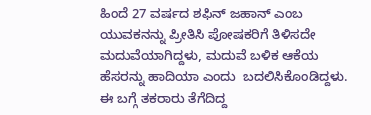ಹಿಂದೆ 27 ವರ್ಷದ ಶಫಿನ್ ಜಹಾನ್ ಎಂಬ ಯುವಕನನ್ನು ಪ್ರೀತಿಸಿ ಪೋಷಕರಿಗೆ ತಿಳಿಸದೇ ಮದುವೆಯಾಗಿದ್ದಳು, ಮದುವೆ ಬಳಿಕ ಆಕೆಯ ಹೆಸರನ್ನು ಹಾದಿಯಾ ಎಂದು  ಬದಲಿಸಿಕೊಂಡಿದ್ದಳು. ಈ ಬಗ್ಗೆ ತಕರಾರು ತೆಗೆದಿದ್ದ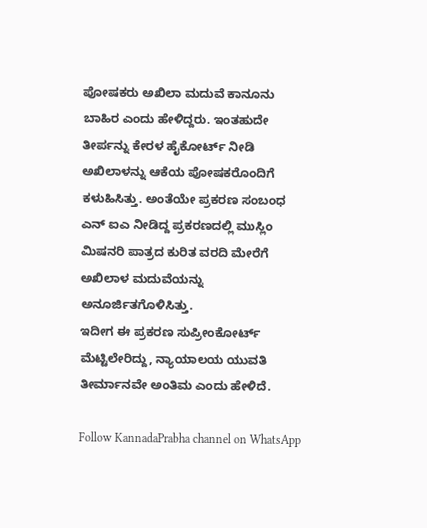ಪೋಷಕರು ಅಖಿಲಾ ಮದುವೆ ಕಾನೂನು ಬಾಹಿರ ಎಂದು ಹೇಳಿದ್ದರು. ಇಂತಹುದೇ ತೀರ್ಪನ್ನು ಕೇರಳ ಹೈಕೋರ್ಟ್ ನೀಡಿ ಅಖಿಲಾಳನ್ನು ಆಕೆಯ ಪೋಷಕರೊಂದಿಗೆ  ಕಳುಹಿಸಿತ್ತು. ಅಂತೆಯೇ ಪ್ರಕರಣ ಸಂಬಂಧ ಎನ್ ಐಎ ನೀಡಿದ್ದ ಪ್ರಕರಣದಲ್ಲಿ ಮುಸ್ಲಿಂ ಮಿಷನರಿ ಪಾತ್ರದ ಕುರಿತ ವರದಿ ಮೇರೆಗೆ ಅಖಿಲಾಳ ಮದುವೆಯನ್ನು ಅನೂರ್ಜಿತಗೊಳಿಸಿತ್ತು.
ಇದೀಗ ಈ ಪ್ರಕರಣ ಸುಪ್ರೀಂಕೋರ್ಟ್ ಮೆಟ್ಟಿಲೇರಿದ್ದು, ನ್ಯಾಯಾಲಯ ಯುವತಿ ತೀರ್ಮಾನವೇ ಅಂತಿಮ ಎಂದು ಹೇಳಿದೆ.

Follow KannadaPrabha channel on WhatsApp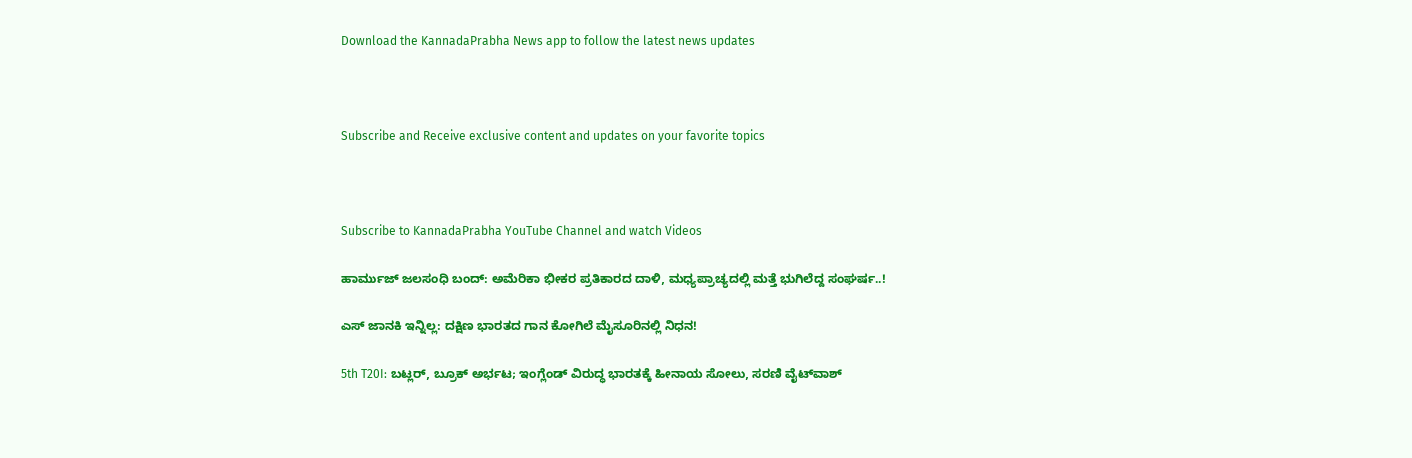Download the KannadaPrabha News app to follow the latest news updates



Subscribe and Receive exclusive content and updates on your favorite topics



Subscribe to KannadaPrabha YouTube Channel and watch Videos

ಹಾರ್ಮುಜ್ ಜಲಸಂಧಿ ಬಂದ್: ಅಮೆರಿಕಾ ಭೀಕರ ಪ್ರತಿಕಾರದ ದಾಳಿ, ಮಧ್ಯಪ್ರಾಚ್ಯದಲ್ಲಿ ಮತ್ತೆ ಭುಗಿಲೆದ್ದ ಸಂಘರ್ಷ..!

ಎಸ್ ಜಾನಕಿ ಇನ್ನಿಲ್ಲ: ದಕ್ಷಿಣ ಭಾರತದ ಗಾನ ಕೋಗಿಲೆ ಮೈಸೂರಿನಲ್ಲಿ ನಿಧನ!

5th T20I: ಬಟ್ಲರ್, ಬ್ರೂಕ್ ಅರ್ಭಟ; ಇಂಗ್ಲೆಂಡ್ ವಿರುದ್ಧ ಭಾರತಕ್ಕೆ ಹೀನಾಯ ಸೋಲು, ಸರಣಿ ವೈಟ್‌ವಾಶ್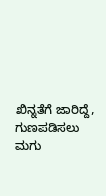ಖಿನ್ನತೆಗೆ ಜಾರಿದ್ದೆ, ಗುಣಪಡಿಸಲು ಮಗು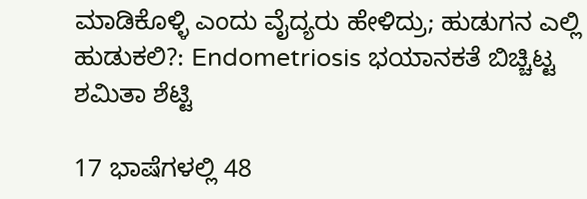ಮಾಡಿಕೊಳ್ಳಿ ಎಂದು ವೈದ್ಯರು ಹೇಳಿದ್ರು; ಹುಡುಗನ ಎಲ್ಲಿ ಹುಡುಕಲಿ?: Endometriosis ಭಯಾನಕತೆ ಬಿಚ್ಚಿಟ್ಟ ಶಮಿತಾ ಶೆಟ್ಟಿ

17 ಭಾಷೆಗಳಲ್ಲಿ 48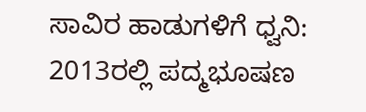ಸಾವಿರ ಹಾಡುಗಳಿಗೆ ಧ್ವನಿ: 2013ರಲ್ಲಿ ಪದ್ಮಭೂಷಣ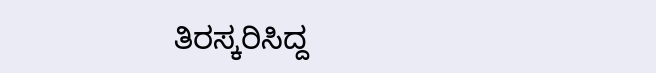ತಿರಸ್ಕರಿಸಿದ್ದ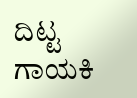ದಿಟ್ಟ ಗಾಯಕಿ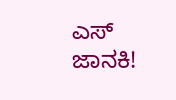ಎಸ್ ಜಾನಕಿ!